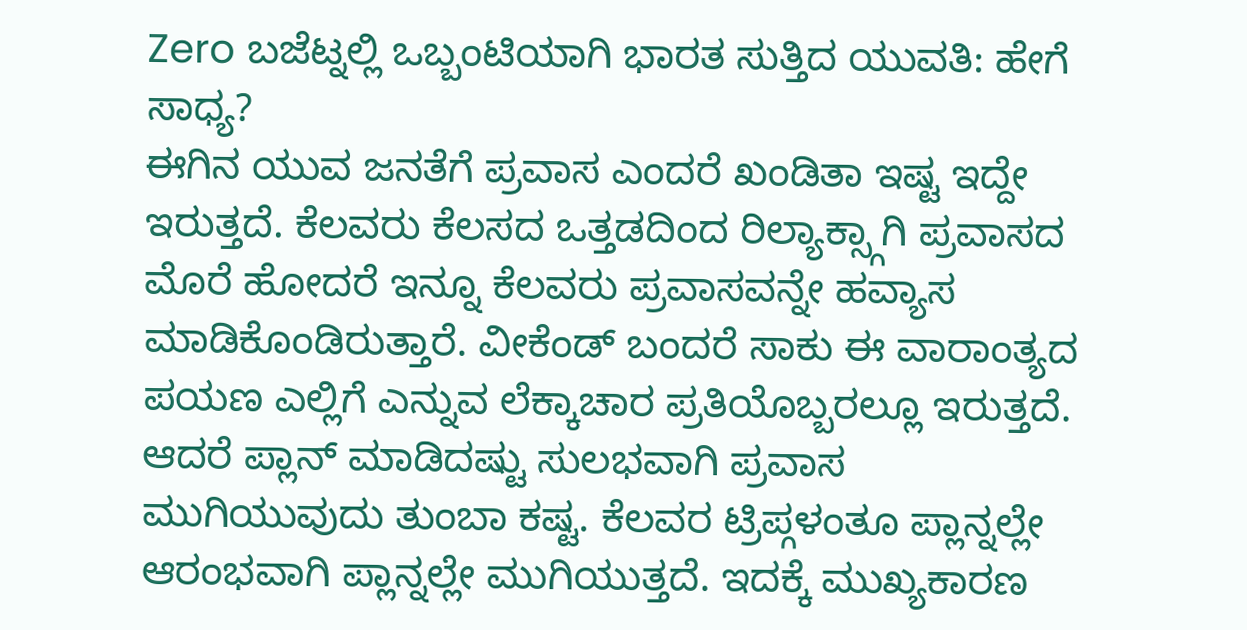Zero ಬಜೆಟ್ನಲ್ಲಿ ಒಬ್ಬಂಟಿಯಾಗಿ ಭಾರತ ಸುತ್ತಿದ ಯುವತಿ: ಹೇಗೆ ಸಾಧ್ಯ?
ಈಗಿನ ಯುವ ಜನತೆಗೆ ಪ್ರವಾಸ ಎಂದರೆ ಖಂಡಿತಾ ಇಷ್ಟ ಇದ್ದೇ ಇರುತ್ತದೆ. ಕೆಲವರು ಕೆಲಸದ ಒತ್ತಡದಿಂದ ರಿಲ್ಯಾಕ್ಸ್ಗಾಗಿ ಪ್ರವಾಸದ ಮೊರೆ ಹೋದರೆ ಇನ್ನೂ ಕೆಲವರು ಪ್ರವಾಸವನ್ನೇ ಹವ್ಯಾಸ ಮಾಡಿಕೊಂಡಿರುತ್ತಾರೆ. ವೀಕೆಂಡ್ ಬಂದರೆ ಸಾಕು ಈ ವಾರಾಂತ್ಯದ ಪಯಣ ಎಲ್ಲಿಗೆ ಎನ್ನುವ ಲೆಕ್ಕಾಚಾರ ಪ್ರತಿಯೊಬ್ಬರಲ್ಲೂ ಇರುತ್ತದೆ. ಆದರೆ ಪ್ಲಾನ್ ಮಾಡಿದಷ್ಟು ಸುಲಭವಾಗಿ ಪ್ರವಾಸ ಮುಗಿಯುವುದು ತುಂಬಾ ಕಷ್ಟ. ಕೆಲವರ ಟ್ರಿಪ್ಗಳಂತೂ ಪ್ಲಾನ್ನಲ್ಲೇ ಆರಂಭವಾಗಿ ಪ್ಲಾನ್ನಲ್ಲೇ ಮುಗಿಯುತ್ತದೆ. ಇದಕ್ಕೆ ಮುಖ್ಯಕಾರಣ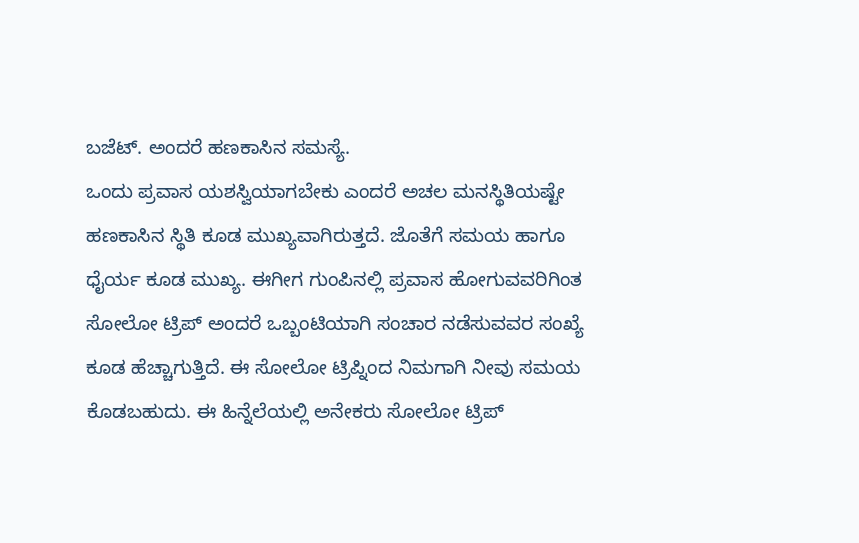ಬಜೆಟ್. ಅಂದರೆ ಹಣಕಾಸಿನ ಸಮಸ್ಯೆ.
ಒಂದು ಪ್ರವಾಸ ಯಶಸ್ವಿಯಾಗಬೇಕು ಎಂದರೆ ಅಚಲ ಮನಸ್ಥಿತಿಯಷ್ಟೇ ಹಣಕಾಸಿನ ಸ್ಥಿತಿ ಕೂಡ ಮುಖ್ಯವಾಗಿರುತ್ತದೆ. ಜೊತೆಗೆ ಸಮಯ ಹಾಗೂ ಧೈರ್ಯ ಕೂಡ ಮುಖ್ಯ. ಈಗೀಗ ಗುಂಪಿನಲ್ಲಿ ಪ್ರವಾಸ ಹೋಗುವವರಿಗಿಂತ ಸೋಲೋ ಟ್ರಿಪ್ ಅಂದರೆ ಒಬ್ಬಂಟಿಯಾಗಿ ಸಂಚಾರ ನಡೆಸುವವರ ಸಂಖ್ಯೆ ಕೂಡ ಹೆಚ್ಚಾಗುತ್ತಿದೆ. ಈ ಸೋಲೋ ಟ್ರಿಪ್ನಿಂದ ನಿಮಗಾಗಿ ನೀವು ಸಮಯ ಕೊಡಬಹುದು. ಈ ಹಿನ್ನೆಲೆಯಲ್ಲಿ ಅನೇಕರು ಸೋಲೋ ಟ್ರಿಪ್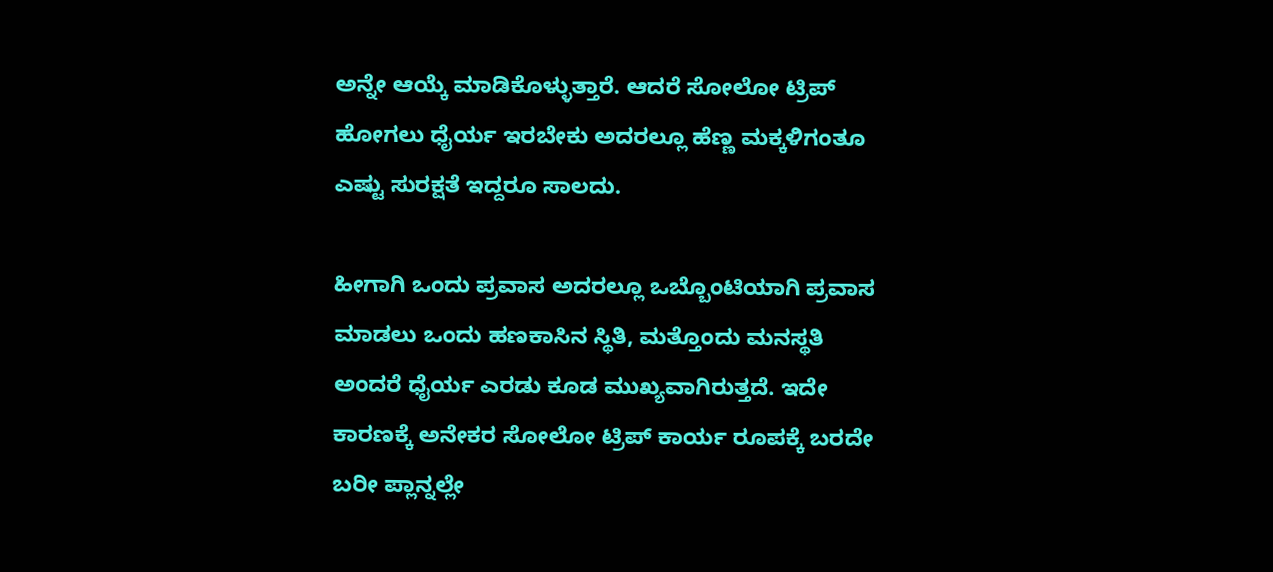ಅನ್ನೇ ಆಯ್ಕೆ ಮಾಡಿಕೊಳ್ಳುತ್ತಾರೆ. ಆದರೆ ಸೋಲೋ ಟ್ರಿಪ್ ಹೋಗಲು ಧೈರ್ಯ ಇರಬೇಕು ಅದರಲ್ಲೂ ಹೆಣ್ಣ ಮಕ್ಕಳಿಗಂತೂ ಎಷ್ಟು ಸುರಕ್ಷತೆ ಇದ್ದರೂ ಸಾಲದು.

ಹೀಗಾಗಿ ಒಂದು ಪ್ರವಾಸ ಅದರಲ್ಲೂ ಒಬ್ಬೊಂಟಿಯಾಗಿ ಪ್ರವಾಸ ಮಾಡಲು ಒಂದು ಹಣಕಾಸಿನ ಸ್ಥಿತಿ, ಮತ್ತೊಂದು ಮನಸ್ಥತಿ ಅಂದರೆ ಧೈರ್ಯ ಎರಡು ಕೂಡ ಮುಖ್ಯವಾಗಿರುತ್ತದೆ. ಇದೇ ಕಾರಣಕ್ಕೆ ಅನೇಕರ ಸೋಲೋ ಟ್ರಿಪ್ ಕಾರ್ಯ ರೂಪಕ್ಕೆ ಬರದೇ ಬರೀ ಪ್ಲಾನ್ನಲ್ಲೇ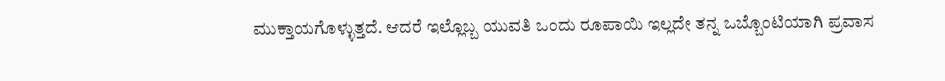ಮುಕ್ತಾಯಗೊಳ್ಳುತ್ತದೆ. ಆದರೆ ಇಲ್ಲೊಬ್ಬ ಯುವತಿ ಒಂದು ರೂಪಾಯಿ ಇಲ್ಲದೇ ತನ್ನ ಒಬ್ಬೊಂಟಿಯಾಗಿ ಪ್ರವಾಸ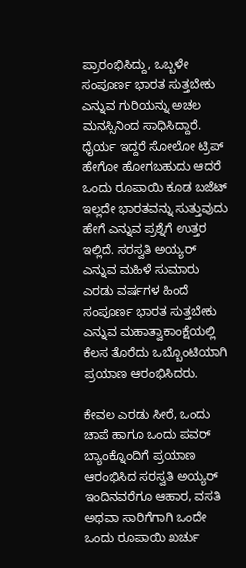ಪ್ರಾರಂಭಿಸಿದ್ದು, ಒಬ್ಬಳೇ ಸಂಪೂರ್ಣ ಭಾರತ ಸುತ್ತಬೇಕು ಎನ್ನುವ ಗುರಿಯನ್ನು ಅಚಲ ಮನಸ್ಸಿನಿಂದ ಸಾಧಿಸಿದ್ದಾರೆ.
ಧೈರ್ಯ ಇದ್ದರೆ ಸೋಲೋ ಟ್ರಿಪ್ ಹೇಗೋ ಹೋಗಬಹುದು ಆದರೆ ಒಂದು ರೂಪಾಯಿ ಕೂಡ ಬಜೆಟ್ ಇಲ್ಲದೇ ಭಾರತವನ್ನು ಸುತ್ತುವುದು ಹೇಗೆ ಎನ್ನುವ ಪ್ರಶ್ನೆಗೆ ಉತ್ತರ ಇಲ್ಲಿದೆ. ಸರಸ್ವತಿ ಅಯ್ಯರ್ ಎನ್ನುವ ಮಹಿಳೆ ಸುಮಾರು ಎರಡು ವರ್ಷಗಳ ಹಿಂದೆ ಸಂಪೂರ್ಣ ಭಾರತ ಸುತ್ತಬೇಕು ಎನ್ನುವ ಮಹಾತ್ವಾಕಾಂಕ್ಷೆಯಲ್ಲಿ ಕೆಲಸ ತೊರೆದು ಒಬ್ಬೊಂಟಿಯಾಗಿ ಪ್ರಯಾಣ ಆರಂಭಿಸಿದರು.

ಕೇವಲ ಎರಡು ಸೀರೆ, ಒಂದು ಚಾಪೆ ಹಾಗೂ ಒಂದು ಪವರ್ ಬ್ಯಾಂಕ್ನೊಂದಿಗೆ ಪ್ರಯಾಣ ಆರಂಭಿಸಿದ ಸರಸ್ವತಿ ಅಯ್ಯರ್ ಇಂದಿನವರೆಗೂ ಆಹಾರ, ವಸತಿ ಅಥವಾ ಸಾರಿಗೆಗಾಗಿ ಒಂದೇ ಒಂದು ರೂಪಾಯಿ ಖರ್ಚು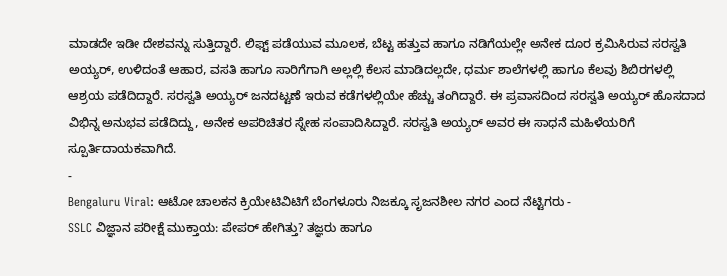ಮಾಡದೇ ಇಡೀ ದೇಶವನ್ನು ಸುತ್ತಿದ್ದಾರೆ. ಲಿಫ್ಟ್ ಪಡೆಯುವ ಮೂಲಕ, ಬೆಟ್ಟ ಹತ್ತುವ ಹಾಗೂ ನಡಿಗೆಯಲ್ಲೇ ಅನೇಕ ದೂರ ಕ್ರಮಿಸಿರುವ ಸರಸ್ವತಿ ಅಯ್ಯರ್, ಉಳಿದಂತೆ ಆಹಾರ, ವಸತಿ ಹಾಗೂ ಸಾರಿಗೆಗಾಗಿ ಅಲ್ಲಲ್ಲಿ ಕೆಲಸ ಮಾಡಿದಲ್ಲದೇ, ಧರ್ಮ ಶಾಲೆಗಳಲ್ಲಿ ಹಾಗೂ ಕೆಲವು ಶಿಬಿರಗಳಲ್ಲಿ ಆಶ್ರಯ ಪಡೆದಿದ್ದಾರೆ. ಸರಸ್ವತಿ ಅಯ್ಯರ್ ಜನದಟ್ಟಣೆ ಇರುವ ಕಡೆಗಳಲ್ಲಿಯೇ ಹೆಚ್ಚು ತಂಗಿದ್ದಾರೆ. ಈ ಪ್ರವಾಸದಿಂದ ಸರಸ್ವತಿ ಅಯ್ಯರ್ ಹೊಸದಾದ ವಿಭಿನ್ನ ಅನುಭವ ಪಡೆದಿದ್ದು, ಅನೇಕ ಅಪರಿಚಿತರ ಸ್ನೇಹ ಸಂಪಾದಿಸಿದ್ದಾರೆ. ಸರಸ್ವತಿ ಅಯ್ಯರ್ ಅವರ ಈ ಸಾಧನೆ ಮಹಿಳೆಯರಿಗೆ ಸ್ಪೂರ್ತಿದಾಯಕವಾಗಿದೆ.
-
Bengaluru Viral: ಆಟೋ ಚಾಲಕನ ಕ್ರಿಯೇಟಿವಿಟಿಗೆ ಬೆಂಗಳೂರು ನಿಜಕ್ಕೂ ಸೃಜನಶೀಲ ನಗರ ಎಂದ ನೆಟ್ಟಿಗರು -
SSLC ವಿಜ್ಞಾನ ಪರೀಕ್ಷೆ ಮುಕ್ತಾಯ: ಪೇಪರ್ ಹೇಗಿತ್ತು? ತಜ್ಞರು ಹಾಗೂ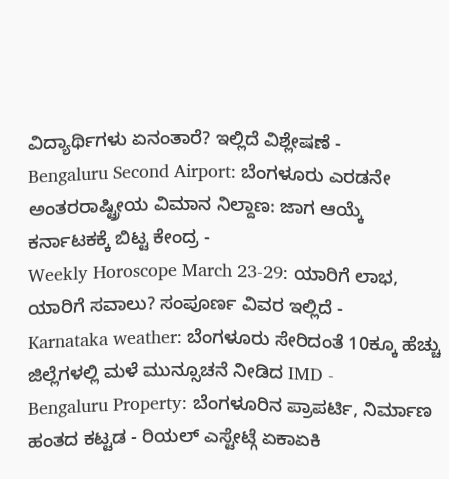ವಿದ್ಯಾರ್ಥಿಗಳು ಏನಂತಾರೆ? ಇಲ್ಲಿದೆ ವಿಶ್ಲೇಷಣೆ -
Bengaluru Second Airport: ಬೆಂಗಳೂರು ಎರಡನೇ ಅಂತರರಾಷ್ಟ್ರೀಯ ವಿಮಾನ ನಿಲ್ದಾಣ: ಜಾಗ ಆಯ್ಕೆ ಕರ್ನಾಟಕಕ್ಕೆ ಬಿಟ್ಟ ಕೇಂದ್ರ -
Weekly Horoscope March 23-29: ಯಾರಿಗೆ ಲಾಭ, ಯಾರಿಗೆ ಸವಾಲು? ಸಂಪೂರ್ಣ ವಿವರ ಇಲ್ಲಿದೆ -
Karnataka weather: ಬೆಂಗಳೂರು ಸೇರಿದಂತೆ 10ಕ್ಕೂ ಹೆಚ್ಚು ಜಿಲ್ಲೆಗಳಲ್ಲಿ ಮಳೆ ಮುನ್ಸೂಚನೆ ನೀಡಿದ IMD -
Bengaluru Property: ಬೆಂಗಳೂರಿನ ಪ್ರಾಪರ್ಟಿ, ನಿರ್ಮಾಣ ಹಂತದ ಕಟ್ಟಡ - ರಿಯಲ್ ಎಸ್ಟೇಟ್ಗೆ ಏಕಾಏಕಿ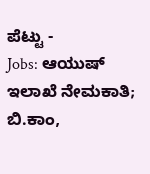ಪೆಟ್ಟು -
Jobs: ಆಯುಷ್ ಇಲಾಖೆ ನೇಮಕಾತಿ; ಬಿ.ಕಾಂ,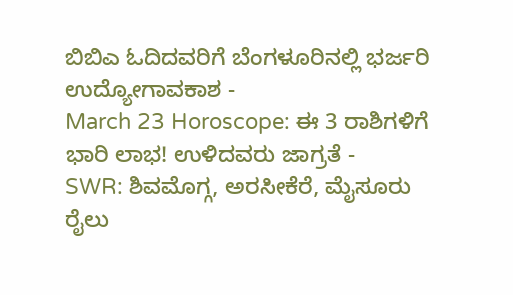ಬಿಬಿಎ ಓದಿದವರಿಗೆ ಬೆಂಗಳೂರಿನಲ್ಲಿ ಭರ್ಜರಿ ಉದ್ಯೋಗಾವಕಾಶ -
March 23 Horoscope: ಈ 3 ರಾಶಿಗಳಿಗೆ ಭಾರಿ ಲಾಭ! ಉಳಿದವರು ಜಾಗ್ರತೆ -
SWR: ಶಿವಮೊಗ್ಗ, ಅರಸೀಕೆರೆ, ಮೈಸೂರು ರೈಲು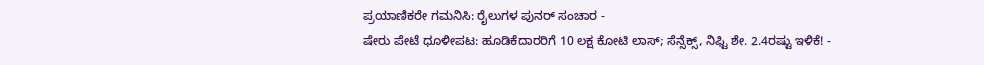ಪ್ರಯಾಣಿಕರೇ ಗಮನಿಸಿ: ರೈಲುಗಳ ಪುನರ್ ಸಂಚಾರ -
ಷೇರು ಪೇಟೆ ಧೂಳೀಪಟ: ಹೂಡಿಕೆದಾರರಿಗೆ 10 ಲಕ್ಷ ಕೋಟಿ ಲಾಸ್; ಸೆನ್ಸೆಕ್ಸ್, ನಿಫ್ಟಿ ಶೇ. 2.4ರಷ್ಟು ಇಳಿಕೆ! -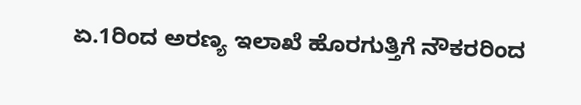ಏ.1ರಿಂದ ಅರಣ್ಯ ಇಲಾಖೆ ಹೊರಗುತ್ತಿಗೆ ನೌಕರರಿಂದ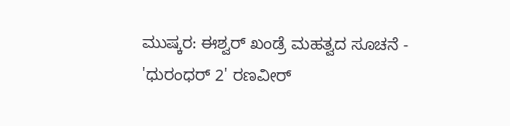ಮುಷ್ಕರ: ಈಶ್ವರ್ ಖಂಡ್ರೆ ಮಹತ್ವದ ಸೂಚನೆ -
'ಧುರಂಧರ್ 2' ರಣವೀರ್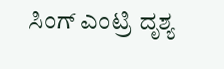ಸಿಂಗ್ ಎಂಟ್ರಿ ದೃಶ್ಯ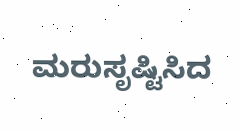ಮರುಸೃಷ್ಟಿಸಿದ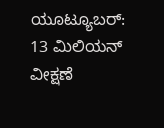ಯೂಟ್ಯೂಬರ್: 13 ಮಿಲಿಯನ್ ವೀಕ್ಷಣೆ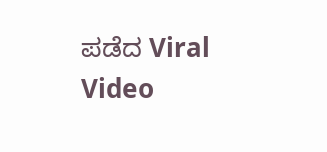ಪಡೆದ Viral Video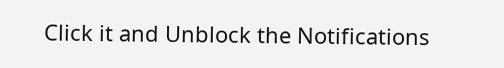Click it and Unblock the Notifications